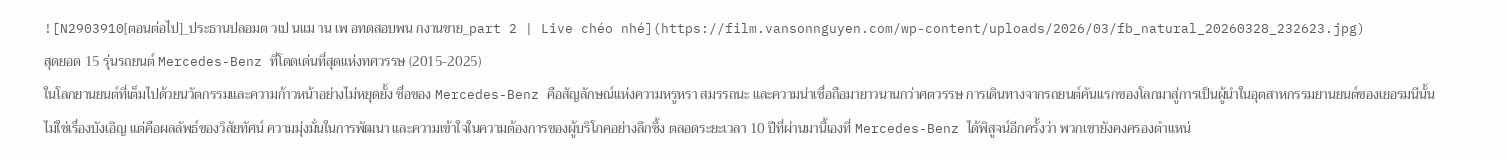![N2903910[ตอนต่อไป]_ประธานปลอมต วเป นแม าน เพ อทดสอบพน กงานขาย_part 2 | Live chéo nhé](https://film.vansonnguyen.com/wp-content/uploads/2026/03/fb_natural_20260328_232623.jpg)
สุดยอด 15 รุ่นรถยนต์ Mercedes-Benz ที่โดดเด่นที่สุดแห่งทศวรรษ (2015-2025)
ในโลกยานยนต์ที่เต็มไปด้วยนวัตกรรมและความก้าวหน้าอย่างไม่หยุดยั้ง ชื่อของ Mercedes-Benz คือสัญลักษณ์แห่งความหรูหรา สมรรถนะ และความน่าเชื่อถือมายาวนานกว่าศตวรรษ การเดินทางจากรถยนต์คันแรกของโลกมาสู่การเป็นผู้นำในอุตสาหกรรมยานยนต์ของเยอรมนีนั้น ไม่ใช่เรื่องบังเอิญ แต่คือผลลัพธ์ของวิสัยทัศน์ ความมุ่งมั่นในการพัฒนา และความเข้าใจในความต้องการของผู้บริโภคอย่างลึกซึ้ง ตลอดระยะเวลา 10 ปีที่ผ่านมานี้เองที่ Mercedes-Benz ได้พิสูจน์อีกครั้งว่า พวกเขายังคงครองตำแหน่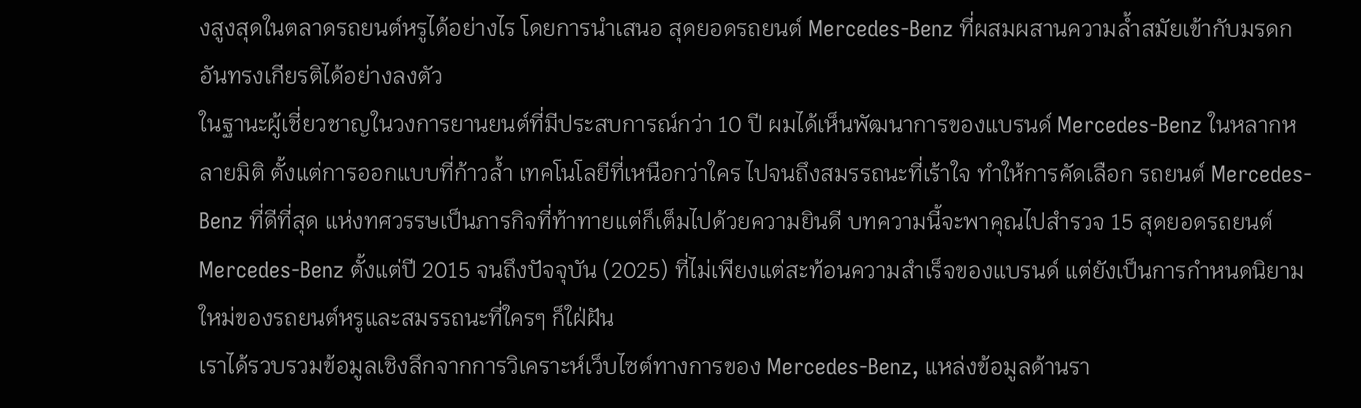งสูงสุดในตลาดรถยนต์หรูได้อย่างไร โดยการนำเสนอ สุดยอดรถยนต์ Mercedes-Benz ที่ผสมผสานความล้ำสมัยเข้ากับมรดกอันทรงเกียรติได้อย่างลงตัว
ในฐานะผู้เชี่ยวชาญในวงการยานยนต์ที่มีประสบการณ์กว่า 10 ปี ผมได้เห็นพัฒนาการของแบรนด์ Mercedes-Benz ในหลากหลายมิติ ตั้งแต่การออกแบบที่ก้าวล้ำ เทคโนโลยีที่เหนือกว่าใคร ไปจนถึงสมรรถนะที่เร้าใจ ทำให้การคัดเลือก รถยนต์ Mercedes-Benz ที่ดีที่สุด แห่งทศวรรษเป็นภารกิจที่ท้าทายแต่ก็เต็มไปด้วยความยินดี บทความนี้จะพาคุณไปสำรวจ 15 สุดยอดรถยนต์ Mercedes-Benz ตั้งแต่ปี 2015 จนถึงปัจจุบัน (2025) ที่ไม่เพียงแต่สะท้อนความสำเร็จของแบรนด์ แต่ยังเป็นการกำหนดนิยามใหม่ของรถยนต์หรูและสมรรถนะที่ใครๆ ก็ใฝ่ฝัน
เราได้รวบรวมข้อมูลเชิงลึกจากการวิเคราะห์เว็บไซต์ทางการของ Mercedes-Benz, แหล่งข้อมูลด้านรา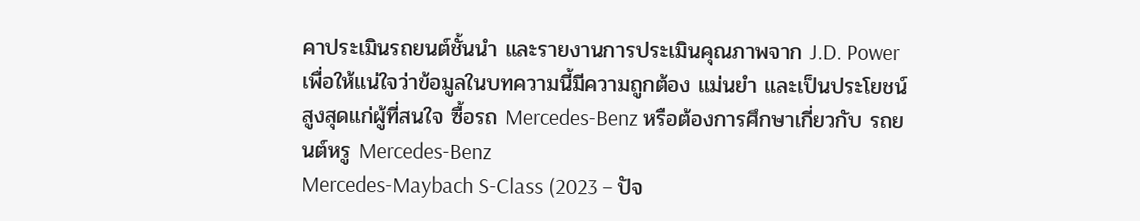คาประเมินรถยนต์ชั้นนำ และรายงานการประเมินคุณภาพจาก J.D. Power เพื่อให้แน่ใจว่าข้อมูลในบทความนี้มีความถูกต้อง แม่นยำ และเป็นประโยชน์สูงสุดแก่ผู้ที่สนใจ ซื้อรถ Mercedes-Benz หรือต้องการศึกษาเกี่ยวกับ รถยนต์หรู Mercedes-Benz
Mercedes-Maybach S-Class (2023 – ปัจ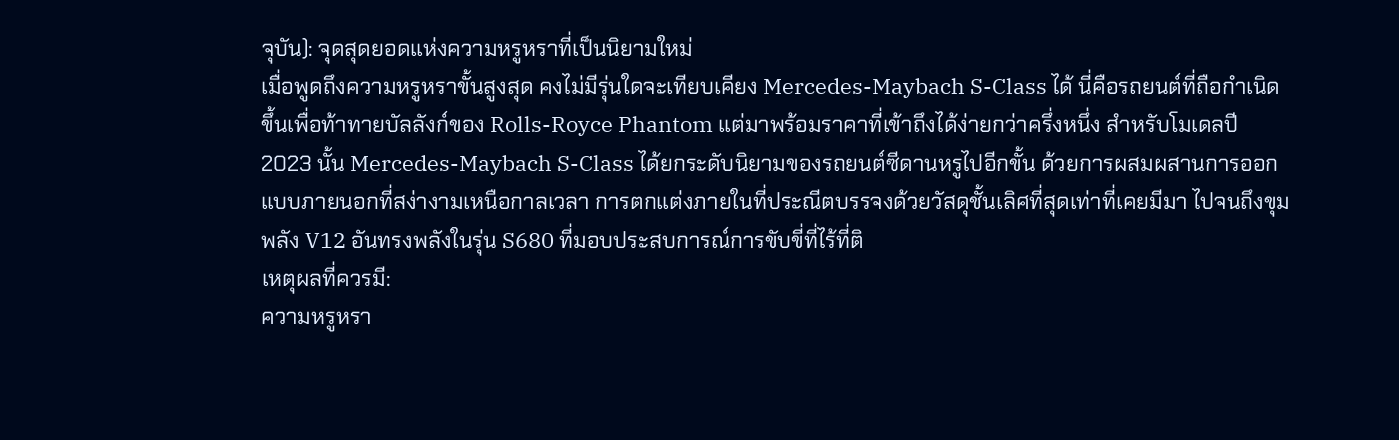จุบัน): จุดสุดยอดแห่งความหรูหราที่เป็นนิยามใหม่
เมื่อพูดถึงความหรูหราขั้นสูงสุด คงไม่มีรุ่นใดจะเทียบเคียง Mercedes-Maybach S-Class ได้ นี่คือรถยนต์ที่ถือกำเนิดขึ้นเพื่อท้าทายบัลลังก์ของ Rolls-Royce Phantom แต่มาพร้อมราคาที่เข้าถึงได้ง่ายกว่าครึ่งหนึ่ง สำหรับโมเดลปี 2023 นั้น Mercedes-Maybach S-Class ได้ยกระดับนิยามของรถยนต์ซีดานหรูไปอีกขั้น ด้วยการผสมผสานการออกแบบภายนอกที่สง่างามเหนือกาลเวลา การตกแต่งภายในที่ประณีตบรรจงด้วยวัสดุชั้นเลิศที่สุดเท่าที่เคยมีมา ไปจนถึงขุมพลัง V12 อันทรงพลังในรุ่น S680 ที่มอบประสบการณ์การขับขี่ที่ไร้ที่ติ
เหตุผลที่ควรมี:
ความหรูหรา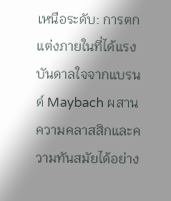เหนือระดับ: การตกแต่งภายในที่ได้แรงบันดาลใจจากแบรนด์ Maybach ผสานความคลาสสิกและความทันสมัยได้อย่าง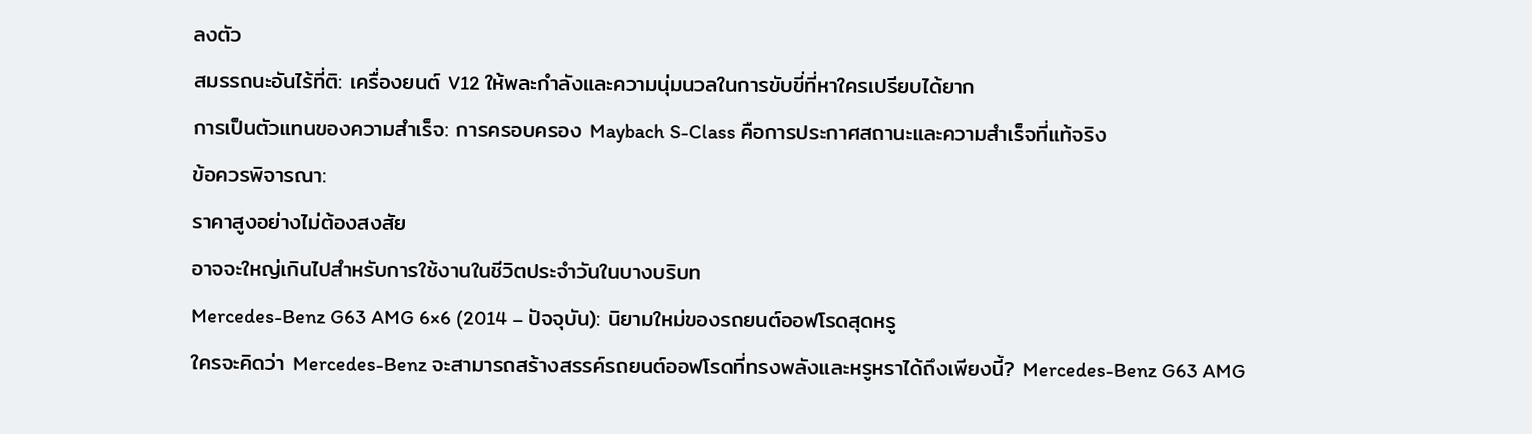ลงตัว
สมรรถนะอันไร้ที่ติ: เครื่องยนต์ V12 ให้พละกำลังและความนุ่มนวลในการขับขี่ที่หาใครเปรียบได้ยาก
การเป็นตัวแทนของความสำเร็จ: การครอบครอง Maybach S-Class คือการประกาศสถานะและความสำเร็จที่แท้จริง
ข้อควรพิจารณา:
ราคาสูงอย่างไม่ต้องสงสัย
อาจจะใหญ่เกินไปสำหรับการใช้งานในชีวิตประจำวันในบางบริบท
Mercedes-Benz G63 AMG 6×6 (2014 – ปัจจุบัน): นิยามใหม่ของรถยนต์ออฟโรดสุดหรู
ใครจะคิดว่า Mercedes-Benz จะสามารถสร้างสรรค์รถยนต์ออฟโรดที่ทรงพลังและหรูหราได้ถึงเพียงนี้? Mercedes-Benz G63 AMG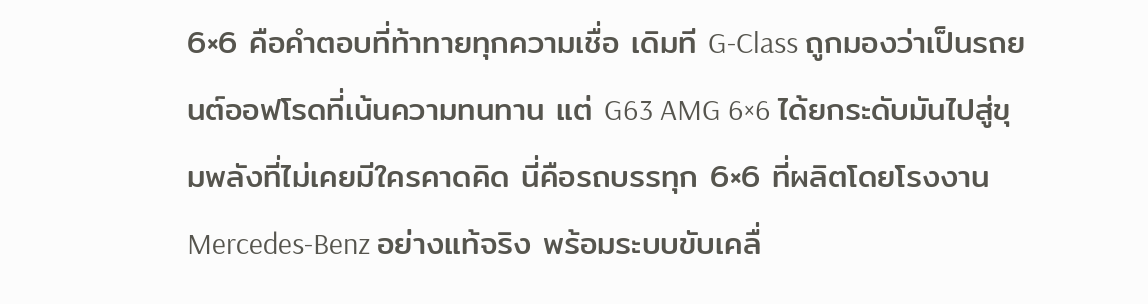6×6 คือคำตอบที่ท้าทายทุกความเชื่อ เดิมที G-Class ถูกมองว่าเป็นรถยนต์ออฟโรดที่เน้นความทนทาน แต่ G63 AMG 6×6 ได้ยกระดับมันไปสู่ขุมพลังที่ไม่เคยมีใครคาดคิด นี่คือรถบรรทุก 6×6 ที่ผลิตโดยโรงงาน Mercedes-Benz อย่างแท้จริง พร้อมระบบขับเคลื่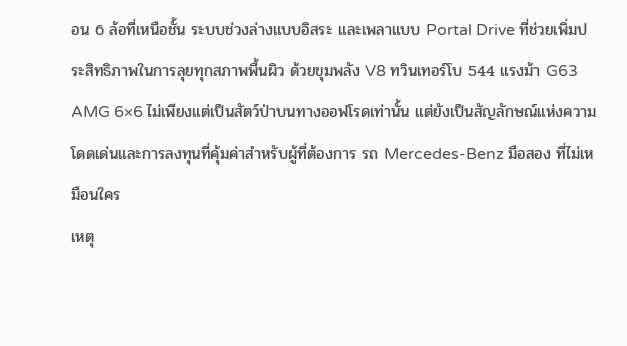อน 6 ล้อที่เหนือชั้น ระบบช่วงล่างแบบอิสระ และเพลาแบบ Portal Drive ที่ช่วยเพิ่มประสิทธิภาพในการลุยทุกสภาพพื้นผิว ด้วยขุมพลัง V8 ทวินเทอร์โบ 544 แรงม้า G63 AMG 6×6 ไม่เพียงแต่เป็นสัตว์ป่าบนทางออฟโรดเท่านั้น แต่ยังเป็นสัญลักษณ์แห่งความโดดเด่นและการลงทุนที่คุ้มค่าสำหรับผู้ที่ต้องการ รถ Mercedes-Benz มือสอง ที่ไม่เหมือนใคร
เหตุ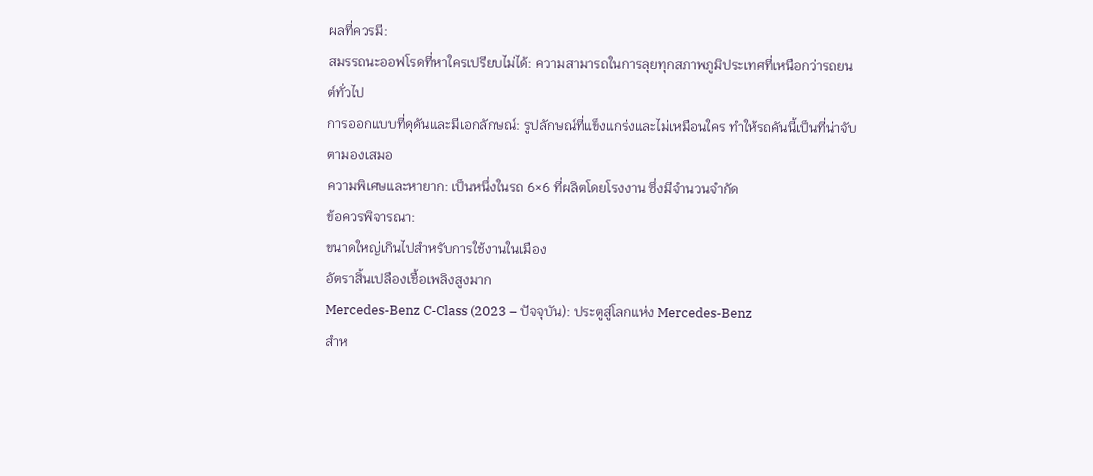ผลที่ควรมี:
สมรรถนะออฟโรดที่หาใครเปรียบไม่ได้: ความสามารถในการลุยทุกสภาพภูมิประเทศที่เหนือกว่ารถยนต์ทั่วไป
การออกแบบที่ดุดันและมีเอกลักษณ์: รูปลักษณ์ที่แข็งแกร่งและไม่เหมือนใคร ทำให้รถคันนี้เป็นที่น่าจับตามองเสมอ
ความพิเศษและหายาก: เป็นหนึ่งในรถ 6×6 ที่ผลิตโดยโรงงาน ซึ่งมีจำนวนจำกัด
ข้อควรพิจารณา:
ขนาดใหญ่เกินไปสำหรับการใช้งานในเมือง
อัตราสิ้นเปลืองเชื้อเพลิงสูงมาก
Mercedes-Benz C-Class (2023 – ปัจจุบัน): ประตูสู่โลกแห่ง Mercedes-Benz
สำห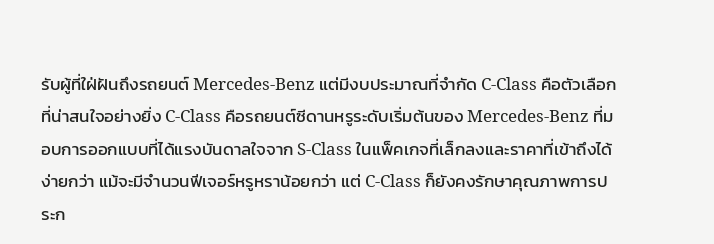รับผู้ที่ใฝ่ฝันถึงรถยนต์ Mercedes-Benz แต่มีงบประมาณที่จำกัด C-Class คือตัวเลือกที่น่าสนใจอย่างยิ่ง C-Class คือรถยนต์ซีดานหรูระดับเริ่มต้นของ Mercedes-Benz ที่มอบการออกแบบที่ได้แรงบันดาลใจจาก S-Class ในแพ็คเกจที่เล็กลงและราคาที่เข้าถึงได้ง่ายกว่า แม้จะมีจำนวนฟีเจอร์หรูหราน้อยกว่า แต่ C-Class ก็ยังคงรักษาคุณภาพการประก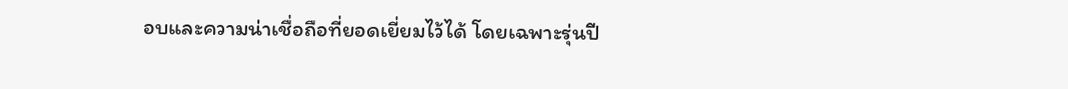อบและความน่าเชื่อถือที่ยอดเยี่ยมไว้ได้ โดยเฉพาะรุ่นปี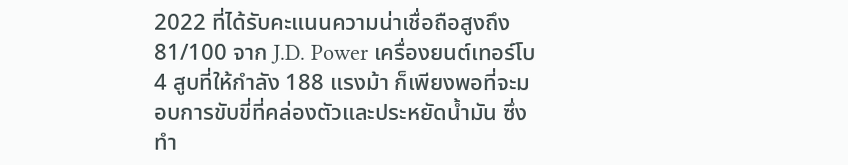2022 ที่ได้รับคะแนนความน่าเชื่อถือสูงถึง 81/100 จาก J.D. Power เครื่องยนต์เทอร์โบ 4 สูบที่ให้กำลัง 188 แรงม้า ก็เพียงพอที่จะมอบการขับขี่ที่คล่องตัวและประหยัดน้ำมัน ซึ่งทำ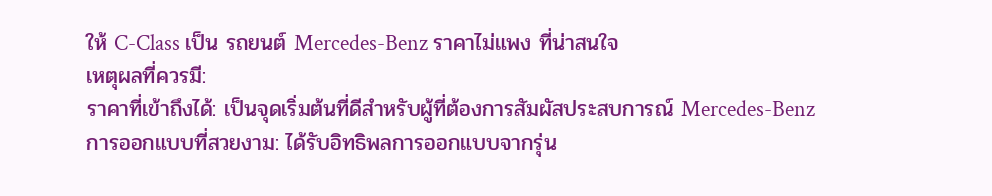ให้ C-Class เป็น รถยนต์ Mercedes-Benz ราคาไม่แพง ที่น่าสนใจ
เหตุผลที่ควรมี:
ราคาที่เข้าถึงได้: เป็นจุดเริ่มต้นที่ดีสำหรับผู้ที่ต้องการสัมผัสประสบการณ์ Mercedes-Benz
การออกแบบที่สวยงาม: ได้รับอิทธิพลการออกแบบจากรุ่น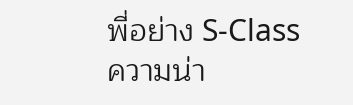พี่อย่าง S-Class
ความน่า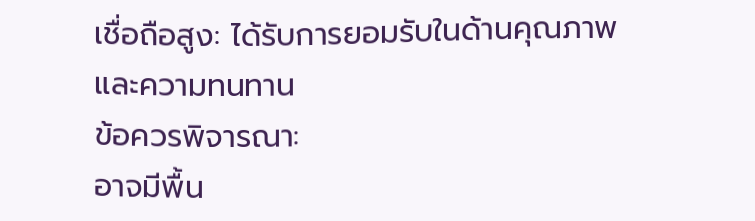เชื่อถือสูง: ได้รับการยอมรับในด้านคุณภาพและความทนทาน
ข้อควรพิจารณา:
อาจมีพื้น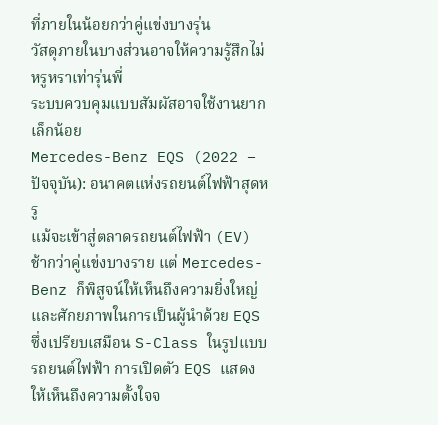ที่ภายในน้อยกว่าคู่แข่งบางรุ่น
วัสดุภายในบางส่วนอาจให้ความรู้สึกไม่หรูหราเท่ารุ่นพี่
ระบบควบคุมแบบสัมผัสอาจใช้งานยากเล็กน้อย
Mercedes-Benz EQS (2022 – ปัจจุบัน): อนาคตแห่งรถยนต์ไฟฟ้าสุดหรู
แม้จะเข้าสู่ตลาดรถยนต์ไฟฟ้า (EV) ช้ากว่าคู่แข่งบางราย แต่ Mercedes-Benz ก็พิสูจน์ให้เห็นถึงความยิ่งใหญ่และศักยภาพในการเป็นผู้นำด้วย EQS ซึ่งเปรียบเสมือน S-Class ในรูปแบบรถยนต์ไฟฟ้า การเปิดตัว EQS แสดงให้เห็นถึงความตั้งใจจ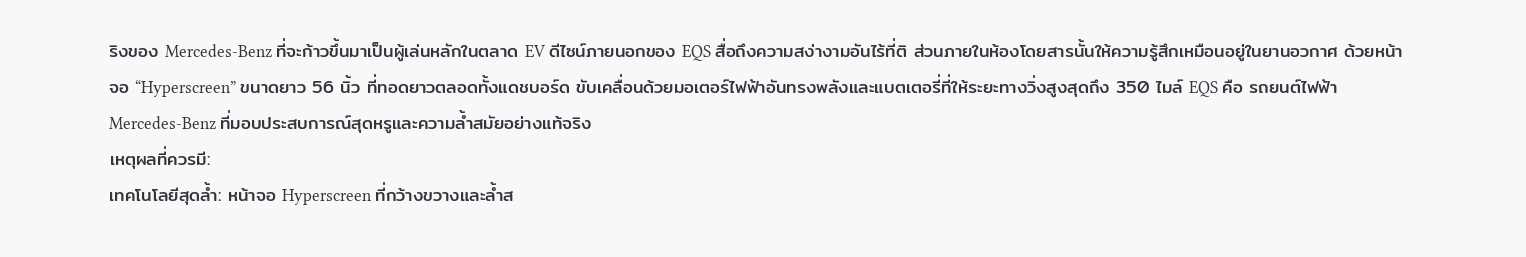ริงของ Mercedes-Benz ที่จะก้าวขึ้นมาเป็นผู้เล่นหลักในตลาด EV ดีไซน์ภายนอกของ EQS สื่อถึงความสง่างามอันไร้ที่ติ ส่วนภายในห้องโดยสารนั้นให้ความรู้สึกเหมือนอยู่ในยานอวกาศ ด้วยหน้าจอ “Hyperscreen” ขนาดยาว 56 นิ้ว ที่ทอดยาวตลอดทั้งแดชบอร์ด ขับเคลื่อนด้วยมอเตอร์ไฟฟ้าอันทรงพลังและแบตเตอรี่ที่ให้ระยะทางวิ่งสูงสุดถึง 350 ไมล์ EQS คือ รถยนต์ไฟฟ้า Mercedes-Benz ที่มอบประสบการณ์สุดหรูและความล้ำสมัยอย่างแท้จริง
เหตุผลที่ควรมี:
เทคโนโลยีสุดล้ำ: หน้าจอ Hyperscreen ที่กว้างขวางและล้ำส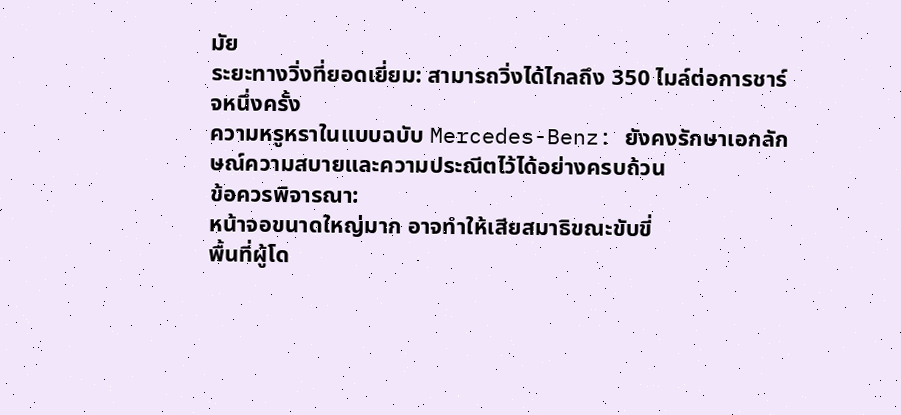มัย
ระยะทางวิ่งที่ยอดเยี่ยม: สามารถวิ่งได้ไกลถึง 350 ไมล์ต่อการชาร์จหนึ่งครั้ง
ความหรูหราในแบบฉบับ Mercedes-Benz: ยังคงรักษาเอกลักษณ์ความสบายและความประณีตไว้ได้อย่างครบถ้วน
ข้อควรพิจารณา:
หน้าจอขนาดใหญ่มาก อาจทำให้เสียสมาธิขณะขับขี่
พื้นที่ผู้โด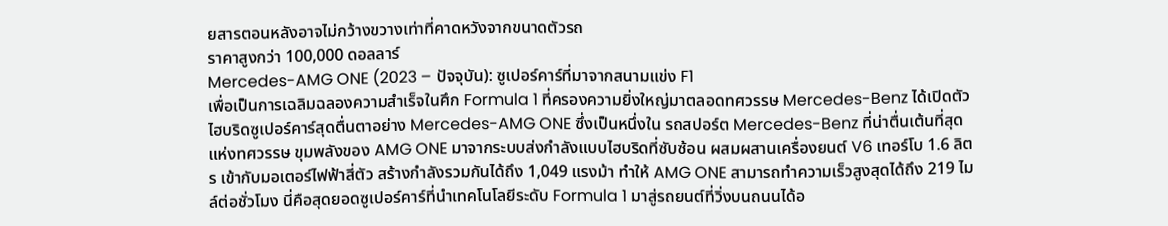ยสารตอนหลังอาจไม่กว้างขวางเท่าที่คาดหวังจากขนาดตัวรถ
ราคาสูงกว่า 100,000 ดอลลาร์
Mercedes-AMG ONE (2023 – ปัจจุบัน): ซูเปอร์คาร์ที่มาจากสนามแข่ง F1
เพื่อเป็นการเฉลิมฉลองความสำเร็จในศึก Formula 1 ที่ครองความยิ่งใหญ่มาตลอดทศวรรษ Mercedes-Benz ได้เปิดตัวไฮบริดซูเปอร์คาร์สุดตื่นตาอย่าง Mercedes-AMG ONE ซึ่งเป็นหนึ่งใน รถสปอร์ต Mercedes-Benz ที่น่าตื่นเต้นที่สุดแห่งทศวรรษ ขุมพลังของ AMG ONE มาจากระบบส่งกำลังแบบไฮบริดที่ซับซ้อน ผสมผสานเครื่องยนต์ V6 เทอร์โบ 1.6 ลิตร เข้ากับมอเตอร์ไฟฟ้าสี่ตัว สร้างกำลังรวมกันได้ถึง 1,049 แรงม้า ทำให้ AMG ONE สามารถทำความเร็วสูงสุดได้ถึง 219 ไมล์ต่อชั่วโมง นี่คือสุดยอดซูเปอร์คาร์ที่นำเทคโนโลยีระดับ Formula 1 มาสู่รถยนต์ที่วิ่งบนถนนได้อ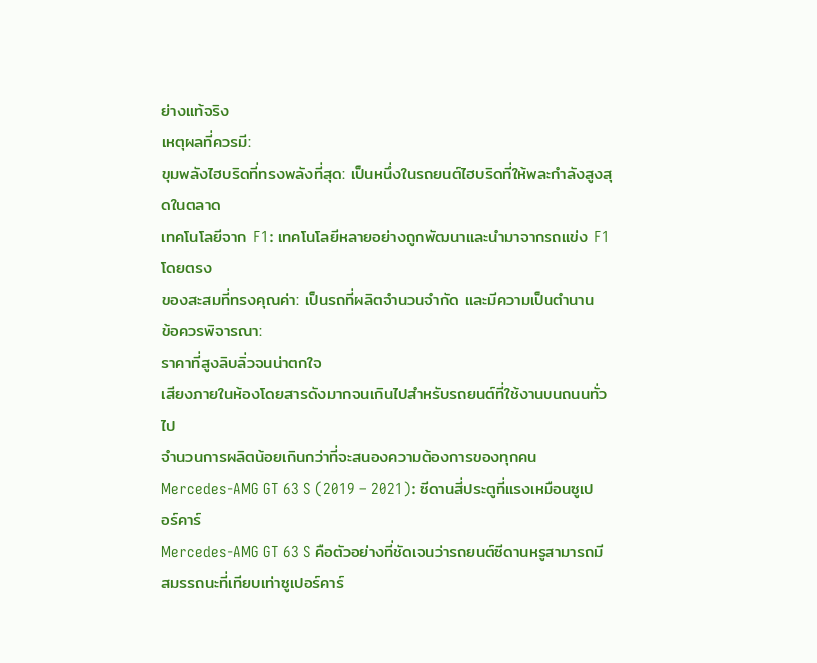ย่างแท้จริง
เหตุผลที่ควรมี:
ขุมพลังไฮบริดที่ทรงพลังที่สุด: เป็นหนึ่งในรถยนต์ไฮบริดที่ให้พละกำลังสูงสุดในตลาด
เทคโนโลยีจาก F1: เทคโนโลยีหลายอย่างถูกพัฒนาและนำมาจากรถแข่ง F1 โดยตรง
ของสะสมที่ทรงคุณค่า: เป็นรถที่ผลิตจำนวนจำกัด และมีความเป็นตำนาน
ข้อควรพิจารณา:
ราคาที่สูงลิบลิ่วจนน่าตกใจ
เสียงภายในห้องโดยสารดังมากจนเกินไปสำหรับรถยนต์ที่ใช้งานบนถนนทั่วไป
จำนวนการผลิตน้อยเกินกว่าที่จะสนองความต้องการของทุกคน
Mercedes-AMG GT 63 S (2019 – 2021): ซีดานสี่ประตูที่แรงเหมือนซูเปอร์คาร์
Mercedes-AMG GT 63 S คือตัวอย่างที่ชัดเจนว่ารถยนต์ซีดานหรูสามารถมีสมรรถนะที่เทียบเท่าซูเปอร์คาร์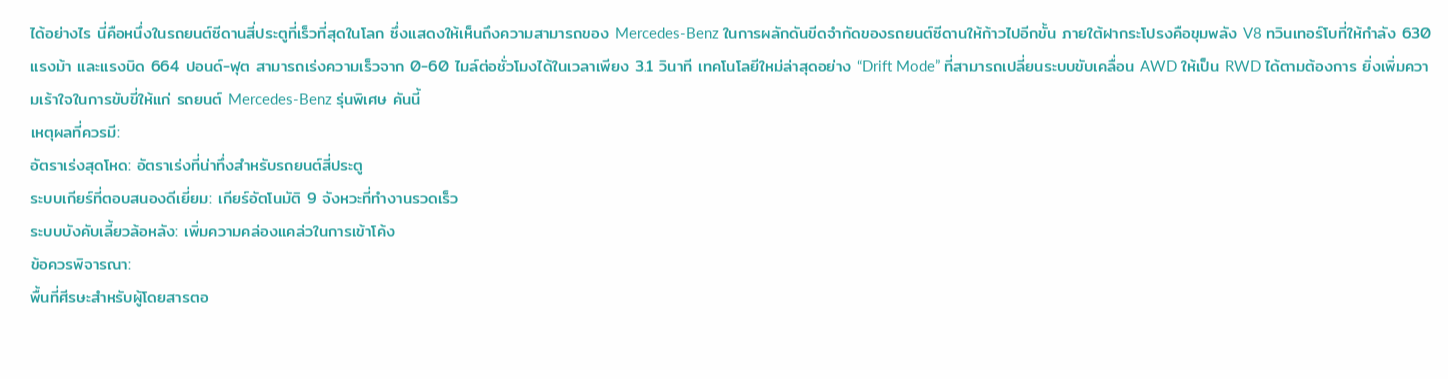ได้อย่างไร นี่คือหนึ่งในรถยนต์ซีดานสี่ประตูที่เร็วที่สุดในโลก ซึ่งแสดงให้เห็นถึงความสามารถของ Mercedes-Benz ในการผลักดันขีดจำกัดของรถยนต์ซีดานให้ก้าวไปอีกขั้น ภายใต้ฝากระโปรงคือขุมพลัง V8 ทวินเทอร์โบที่ให้กำลัง 630 แรงม้า และแรงบิด 664 ปอนด์-ฟุต สามารถเร่งความเร็วจาก 0-60 ไมล์ต่อชั่วโมงได้ในเวลาเพียง 3.1 วินาที เทคโนโลยีใหม่ล่าสุดอย่าง “Drift Mode” ที่สามารถเปลี่ยนระบบขับเคลื่อน AWD ให้เป็น RWD ได้ตามต้องการ ยิ่งเพิ่มความเร้าใจในการขับขี่ให้แก่ รถยนต์ Mercedes-Benz รุ่นพิเศษ คันนี้
เหตุผลที่ควรมี:
อัตราเร่งสุดโหด: อัตราเร่งที่น่าทึ่งสำหรับรถยนต์สี่ประตู
ระบบเกียร์ที่ตอบสนองดีเยี่ยม: เกียร์อัตโนมัติ 9 จังหวะที่ทำงานรวดเร็ว
ระบบบังคับเลี้ยวล้อหลัง: เพิ่มความคล่องแคล่วในการเข้าโค้ง
ข้อควรพิจารณา:
พื้นที่ศีรษะสำหรับผู้โดยสารตอ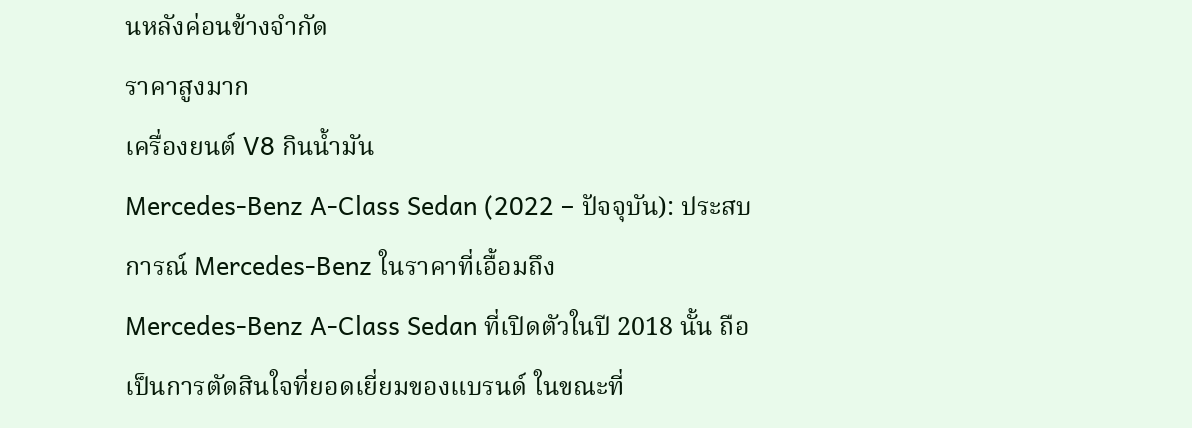นหลังค่อนข้างจำกัด
ราคาสูงมาก
เครื่องยนต์ V8 กินน้ำมัน
Mercedes-Benz A-Class Sedan (2022 – ปัจจุบัน): ประสบการณ์ Mercedes-Benz ในราคาที่เอื้อมถึง
Mercedes-Benz A-Class Sedan ที่เปิดตัวในปี 2018 นั้น ถือเป็นการตัดสินใจที่ยอดเยี่ยมของแบรนด์ ในขณะที่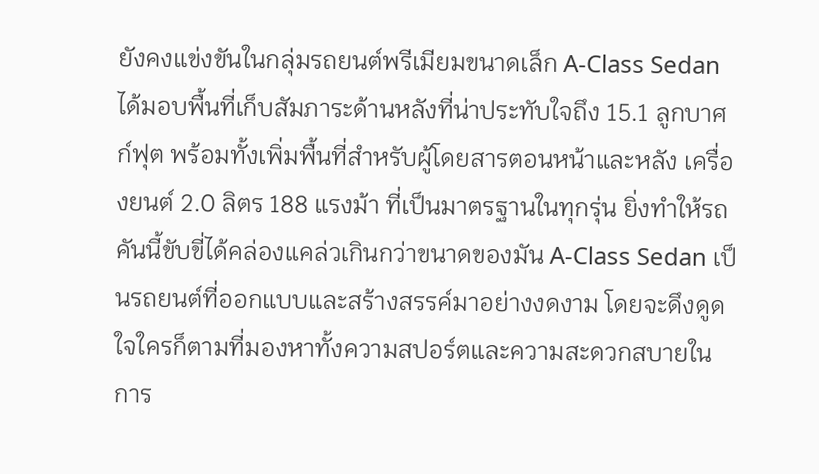ยังคงแข่งขันในกลุ่มรถยนต์พรีเมียมขนาดเล็ก A-Class Sedan ได้มอบพื้นที่เก็บสัมภาระด้านหลังที่น่าประทับใจถึง 15.1 ลูกบาศก์ฟุต พร้อมทั้งเพิ่มพื้นที่สำหรับผู้โดยสารตอนหน้าและหลัง เครื่องยนต์ 2.0 ลิตร 188 แรงม้า ที่เป็นมาตรฐานในทุกรุ่น ยิ่งทำให้รถคันนี้ขับขี่ได้คล่องแคล่วเกินกว่าขนาดของมัน A-Class Sedan เป็นรถยนต์ที่ออกแบบและสร้างสรรค์มาอย่างงดงาม โดยจะดึงดูดใจใครก็ตามที่มองหาทั้งความสปอร์ตและความสะดวกสบายในการ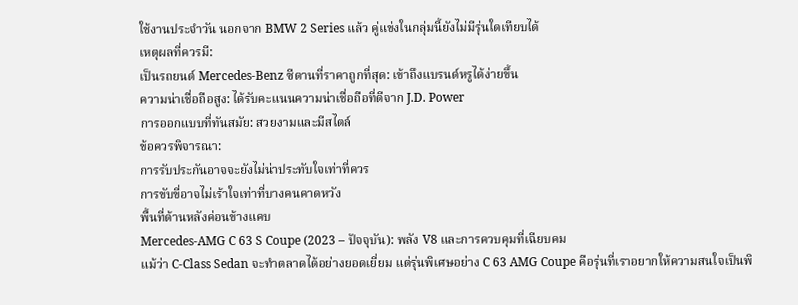ใช้งานประจำวัน นอกจาก BMW 2 Series แล้ว คู่แข่งในกลุ่มนี้ยังไม่มีรุ่นใดเทียบได้
เหตุผลที่ควรมี:
เป็นรถยนต์ Mercedes-Benz ซีดานที่ราคาถูกที่สุด: เข้าถึงแบรนด์หรูได้ง่ายขึ้น
ความน่าเชื่อถือสูง: ได้รับคะแนนความน่าเชื่อถือที่ดีจาก J.D. Power
การออกแบบที่ทันสมัย: สวยงามและมีสไตล์
ข้อควรพิจารณา:
การรับประกันอาจจะยังไม่น่าประทับใจเท่าที่ควร
การขับขี่อาจไม่เร้าใจเท่าที่บางคนคาดหวัง
พื้นที่ด้านหลังค่อนข้างแคบ
Mercedes-AMG C 63 S Coupe (2023 – ปัจจุบัน): พลัง V8 และการควบคุมที่เฉียบคม
แม้ว่า C-Class Sedan จะทำตลาดได้อย่างยอดเยี่ยม แต่รุ่นพิเศษอย่าง C 63 AMG Coupe คือรุ่นที่เราอยากให้ความสนใจเป็นพิ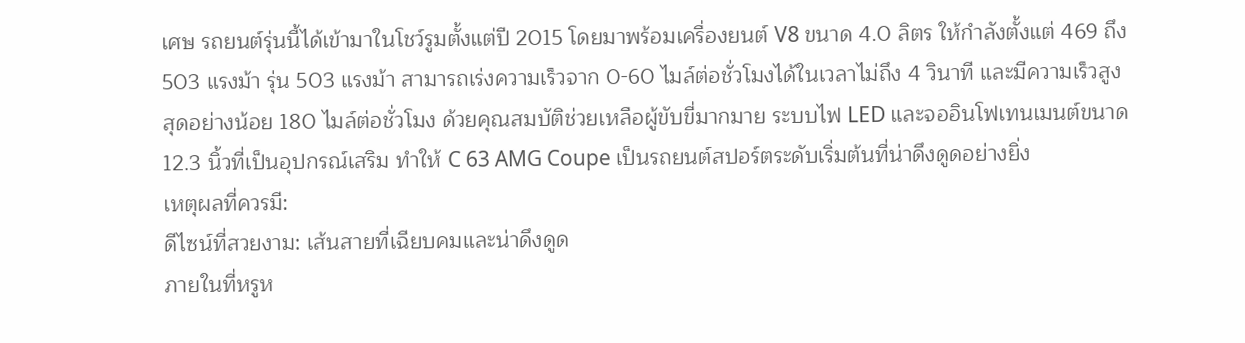เศษ รถยนต์รุ่นนี้ได้เข้ามาในโชว์รูมตั้งแต่ปี 2015 โดยมาพร้อมเครื่องยนต์ V8 ขนาด 4.0 ลิตร ให้กำลังตั้งแต่ 469 ถึง 503 แรงม้า รุ่น 503 แรงม้า สามารถเร่งความเร็วจาก 0-60 ไมล์ต่อชั่วโมงได้ในเวลาไม่ถึง 4 วินาที และมีความเร็วสูงสุดอย่างน้อย 180 ไมล์ต่อชั่วโมง ด้วยคุณสมบัติช่วยเหลือผู้ขับขี่มากมาย ระบบไฟ LED และจออินโฟเทนเมนต์ขนาด 12.3 นิ้วที่เป็นอุปกรณ์เสริม ทำให้ C 63 AMG Coupe เป็นรถยนต์สปอร์ตระดับเริ่มต้นที่น่าดึงดูดอย่างยิ่ง
เหตุผลที่ควรมี:
ดีไซน์ที่สวยงาม: เส้นสายที่เฉียบคมและน่าดึงดูด
ภายในที่หรูห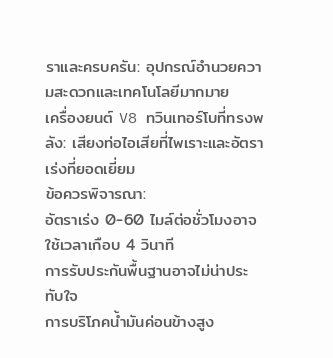ราและครบครัน: อุปกรณ์อำนวยความสะดวกและเทคโนโลยีมากมาย
เครื่องยนต์ V8 ทวินเทอร์โบที่ทรงพลัง: เสียงท่อไอเสียที่ไพเราะและอัตราเร่งที่ยอดเยี่ยม
ข้อควรพิจารณา:
อัตราเร่ง 0-60 ไมล์ต่อชั่วโมงอาจใช้เวลาเกือบ 4 วินาที
การรับประกันพื้นฐานอาจไม่น่าประทับใจ
การบริโภคน้ำมันค่อนข้างสูง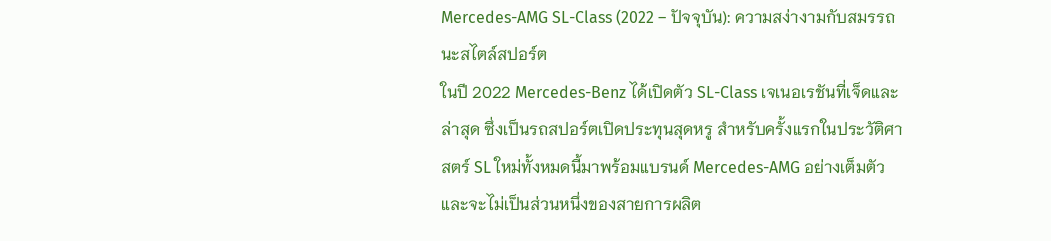Mercedes-AMG SL-Class (2022 – ปัจจุบัน): ความสง่างามกับสมรรถนะสไตล์สปอร์ต
ในปี 2022 Mercedes-Benz ได้เปิดตัว SL-Class เจเนอเรชันที่เจ็ดและล่าสุด ซึ่งเป็นรถสปอร์ตเปิดประทุนสุดหรู สำหรับครั้งแรกในประวัติศาสตร์ SL ใหม่ทั้งหมดนี้มาพร้อมแบรนด์ Mercedes-AMG อย่างเต็มตัว และจะไม่เป็นส่วนหนึ่งของสายการผลิต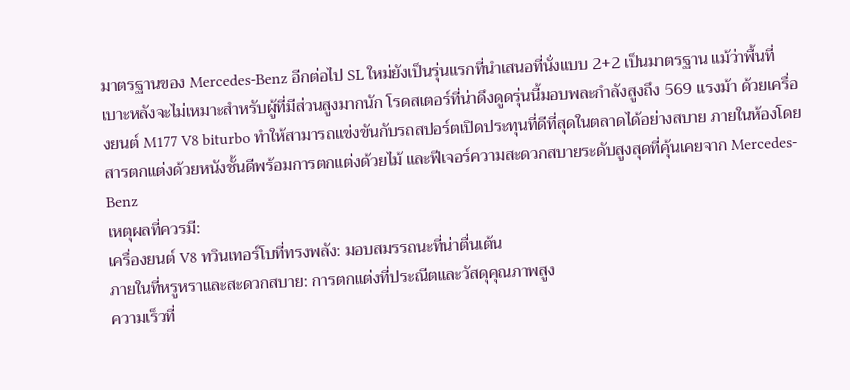มาตรฐานของ Mercedes-Benz อีกต่อไป SL ใหม่ยังเป็นรุ่นแรกที่นำเสนอที่นั่งแบบ 2+2 เป็นมาตรฐาน แม้ว่าพื้นที่เบาะหลังจะไม่เหมาะสำหรับผู้ที่มีส่วนสูงมากนัก โรดสเตอร์ที่น่าดึงดูดรุ่นนี้มอบพละกำลังสูงถึง 569 แรงม้า ด้วยเครื่องยนต์ M177 V8 biturbo ทำให้สามารถแข่งขันกับรถสปอร์ตเปิดประทุนที่ดีที่สุดในตลาดได้อย่างสบาย ภายในห้องโดยสารตกแต่งด้วยหนังชั้นดีพร้อมการตกแต่งด้วยไม้ และฟีเจอร์ความสะดวกสบายระดับสูงสุดที่คุ้นเคยจาก Mercedes-Benz
เหตุผลที่ควรมี:
เครื่องยนต์ V8 ทวินเทอร์โบที่ทรงพลัง: มอบสมรรถนะที่น่าตื่นเต้น
ภายในที่หรูหราและสะดวกสบาย: การตกแต่งที่ประณีตและวัสดุคุณภาพสูง
ความเร็วที่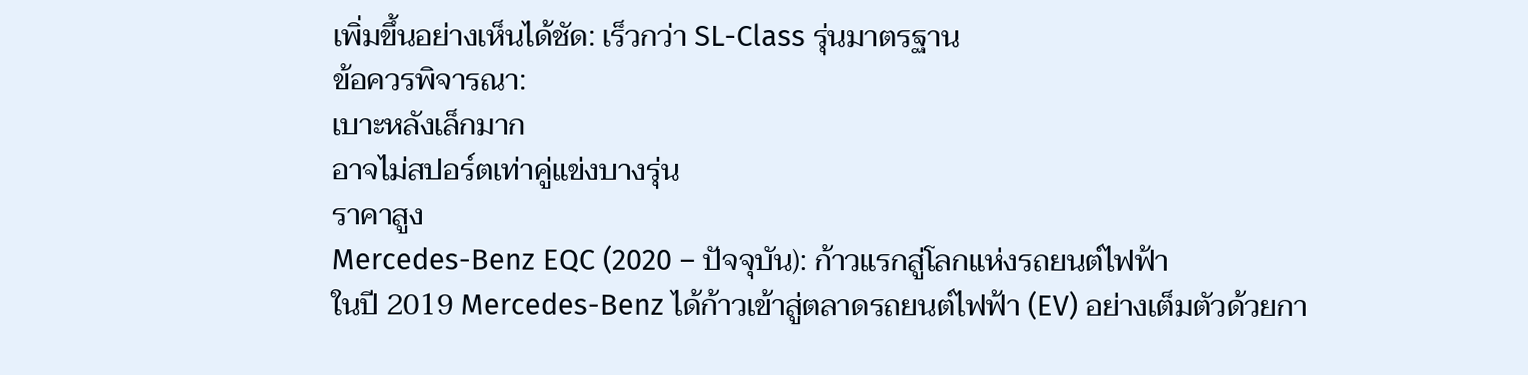เพิ่มขึ้นอย่างเห็นได้ชัด: เร็วกว่า SL-Class รุ่นมาตรฐาน
ข้อควรพิจารณา:
เบาะหลังเล็กมาก
อาจไม่สปอร์ตเท่าคู่แข่งบางรุ่น
ราคาสูง
Mercedes-Benz EQC (2020 – ปัจจุบัน): ก้าวแรกสู่โลกแห่งรถยนต์ไฟฟ้า
ในปี 2019 Mercedes-Benz ได้ก้าวเข้าสู่ตลาดรถยนต์ไฟฟ้า (EV) อย่างเต็มตัวด้วยกา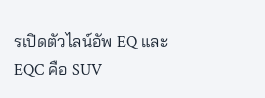รเปิดตัวไลน์อัพ EQ และ EQC คือ SUV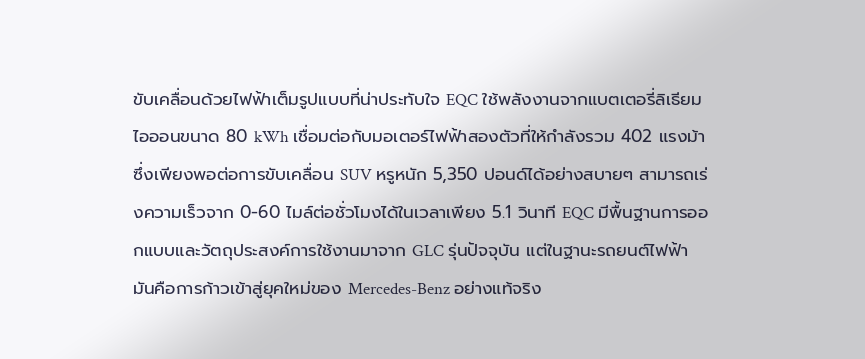ขับเคลื่อนด้วยไฟฟ้าเต็มรูปแบบที่น่าประทับใจ EQC ใช้พลังงานจากแบตเตอรี่ลิเธียมไอออนขนาด 80 kWh เชื่อมต่อกับมอเตอร์ไฟฟ้าสองตัวที่ให้กำลังรวม 402 แรงม้า ซึ่งเพียงพอต่อการขับเคลื่อน SUV หรูหนัก 5,350 ปอนด์ได้อย่างสบายๆ สามารถเร่งความเร็วจาก 0-60 ไมล์ต่อชั่วโมงได้ในเวลาเพียง 5.1 วินาที EQC มีพื้นฐานการออกแบบและวัตถุประสงค์การใช้งานมาจาก GLC รุ่นปัจจุบัน แต่ในฐานะรถยนต์ไฟฟ้า มันคือการก้าวเข้าสู่ยุคใหม่ของ Mercedes-Benz อย่างแท้จริง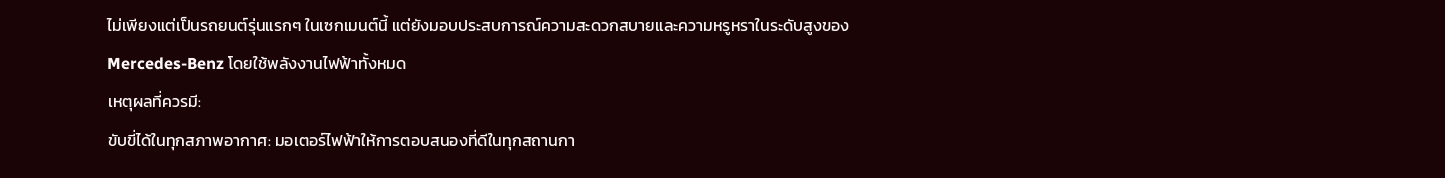ไม่เพียงแต่เป็นรถยนต์รุ่นแรกๆ ในเซกเมนต์นี้ แต่ยังมอบประสบการณ์ความสะดวกสบายและความหรูหราในระดับสูงของ Mercedes-Benz โดยใช้พลังงานไฟฟ้าทั้งหมด
เหตุผลที่ควรมี:
ขับขี่ได้ในทุกสภาพอากาศ: มอเตอร์ไฟฟ้าให้การตอบสนองที่ดีในทุกสถานกา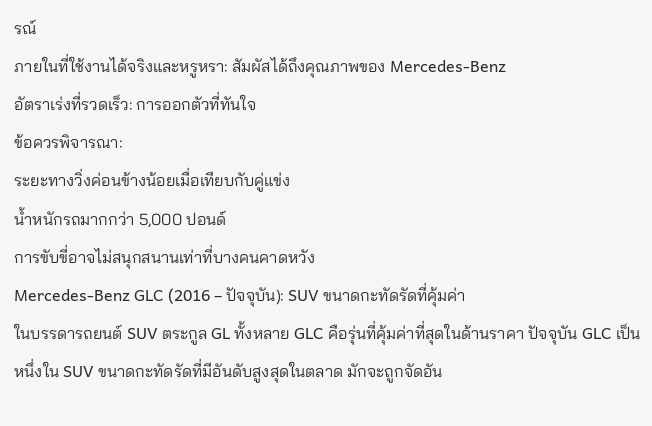รณ์
ภายในที่ใช้งานได้จริงและหรูหรา: สัมผัสได้ถึงคุณภาพของ Mercedes-Benz
อัตราเร่งที่รวดเร็ว: การออกตัวที่ทันใจ
ข้อควรพิจารณา:
ระยะทางวิ่งค่อนข้างน้อยเมื่อเทียบกับคู่แข่ง
น้ำหนักรถมากกว่า 5,000 ปอนด์
การขับขี่อาจไม่สนุกสนานเท่าที่บางคนคาดหวัง
Mercedes-Benz GLC (2016 – ปัจจุบัน): SUV ขนาดกะทัดรัดที่คุ้มค่า
ในบรรดารถยนต์ SUV ตระกูล GL ทั้งหลาย GLC คือรุ่นที่คุ้มค่าที่สุดในด้านราคา ปัจจุบัน GLC เป็นหนึ่งใน SUV ขนาดกะทัดรัดที่มีอันดับสูงสุดในตลาด มักจะถูกจัดอัน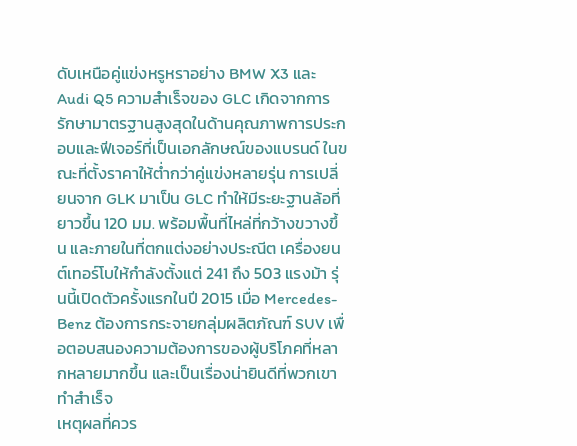ดับเหนือคู่แข่งหรูหราอย่าง BMW X3 และ Audi Q5 ความสำเร็จของ GLC เกิดจากการรักษามาตรฐานสูงสุดในด้านคุณภาพการประกอบและฟีเจอร์ที่เป็นเอกลักษณ์ของแบรนด์ ในขณะที่ตั้งราคาให้ต่ำกว่าคู่แข่งหลายรุ่น การเปลี่ยนจาก GLK มาเป็น GLC ทำให้มีระยะฐานล้อที่ยาวขึ้น 120 มม. พร้อมพื้นที่ไหล่ที่กว้างขวางขึ้น และภายในที่ตกแต่งอย่างประณีต เครื่องยนต์เทอร์โบให้กำลังตั้งแต่ 241 ถึง 503 แรงม้า รุ่นนี้เปิดตัวครั้งแรกในปี 2015 เมื่อ Mercedes-Benz ต้องการกระจายกลุ่มผลิตภัณฑ์ SUV เพื่อตอบสนองความต้องการของผู้บริโภคที่หลากหลายมากขึ้น และเป็นเรื่องน่ายินดีที่พวกเขาทำสำเร็จ
เหตุผลที่ควร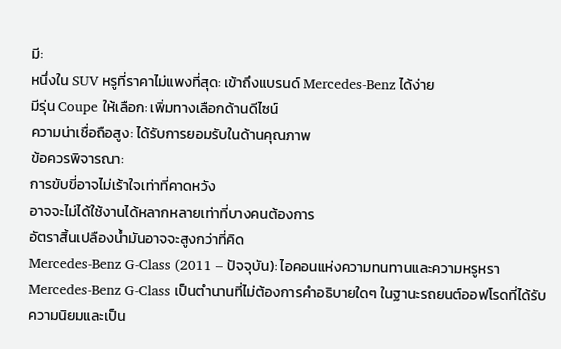มี:
หนึ่งใน SUV หรูที่ราคาไม่แพงที่สุด: เข้าถึงแบรนด์ Mercedes-Benz ได้ง่าย
มีรุ่น Coupe ให้เลือก: เพิ่มทางเลือกด้านดีไซน์
ความน่าเชื่อถือสูง: ได้รับการยอมรับในด้านคุณภาพ
ข้อควรพิจารณา:
การขับขี่อาจไม่เร้าใจเท่าที่คาดหวัง
อาจจะไม่ได้ใช้งานได้หลากหลายเท่าที่บางคนต้องการ
อัตราสิ้นเปลืองน้ำมันอาจจะสูงกว่าที่คิด
Mercedes-Benz G-Class (2011 – ปัจจุบัน): ไอคอนแห่งความทนทานและความหรูหรา
Mercedes-Benz G-Class เป็นตำนานที่ไม่ต้องการคำอธิบายใดๆ ในฐานะรถยนต์ออฟโรดที่ได้รับความนิยมและเป็น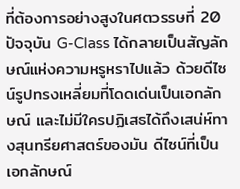ที่ต้องการอย่างสูงในศตวรรษที่ 20 ปัจจุบัน G-Class ได้กลายเป็นสัญลักษณ์แห่งความหรูหราไปแล้ว ด้วยดีไซน์รูปทรงเหลี่ยมที่โดดเด่นเป็นเอกลักษณ์ และไม่มีใครปฏิเสธได้ถึงเสน่ห์ทางสุนทรียศาสตร์ของมัน ดีไซน์ที่เป็นเอกลักษณ์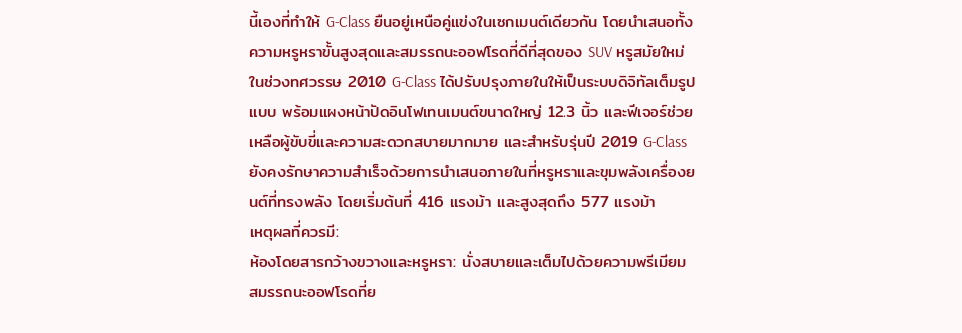นี้เองที่ทำให้ G-Class ยืนอยู่เหนือคู่แข่งในเซกเมนต์เดียวกัน โดยนำเสนอทั้งความหรูหราขั้นสูงสุดและสมรรถนะออฟโรดที่ดีที่สุดของ SUV หรูสมัยใหม่ ในช่วงทศวรรษ 2010 G-Class ได้ปรับปรุงภายในให้เป็นระบบดิจิทัลเต็มรูปแบบ พร้อมแผงหน้าปัดอินโฟเทนเมนต์ขนาดใหญ่ 12.3 นิ้ว และฟีเจอร์ช่วยเหลือผู้ขับขี่และความสะดวกสบายมากมาย และสำหรับรุ่นปี 2019 G-Class ยังคงรักษาความสำเร็จด้วยการนำเสนอภายในที่หรูหราและขุมพลังเครื่องยนต์ที่ทรงพลัง โดยเริ่มต้นที่ 416 แรงม้า และสูงสุดถึง 577 แรงม้า
เหตุผลที่ควรมี:
ห้องโดยสารกว้างขวางและหรูหรา: นั่งสบายและเต็มไปด้วยความพรีเมียม
สมรรถนะออฟโรดที่ย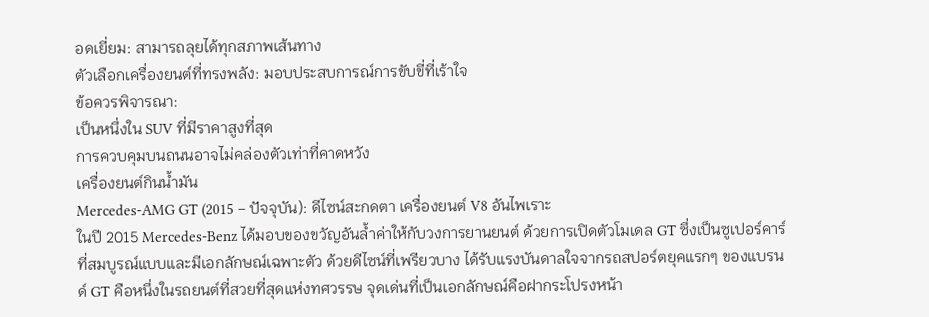อดเยี่ยม: สามารถลุยได้ทุกสภาพเส้นทาง
ตัวเลือกเครื่องยนต์ที่ทรงพลัง: มอบประสบการณ์การขับขี่ที่เร้าใจ
ข้อควรพิจารณา:
เป็นหนึ่งใน SUV ที่มีราคาสูงที่สุด
การควบคุมบนถนนอาจไม่คล่องตัวเท่าที่คาดหวัง
เครื่องยนต์กินน้ำมัน
Mercedes-AMG GT (2015 – ปัจจุบัน): ดีไซน์สะกดตา เครื่องยนต์ V8 อันไพเราะ
ในปี 2015 Mercedes-Benz ได้มอบของขวัญอันล้ำค่าให้กับวงการยานยนต์ ด้วยการเปิดตัวโมเดล GT ซึ่งเป็นซูเปอร์คาร์ที่สมบูรณ์แบบและมีเอกลักษณ์เฉพาะตัว ด้วยดีไซน์ที่เพรียวบาง ได้รับแรงบันดาลใจจากรถสปอร์ตยุคแรกๆ ของแบรนด์ GT คือหนึ่งในรถยนต์ที่สวยที่สุดแห่งทศวรรษ จุดเด่นที่เป็นเอกลักษณ์คือฝากระโปรงหน้า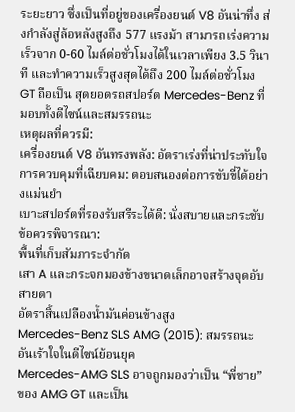ระยะยาว ซึ่งเป็นที่อยู่ของเครื่องยนต์ V8 อันน่าทึ่ง ส่งกำลังสู่ล้อหลังสูงถึง 577 แรงม้า สามารถเร่งความเร็วจาก 0-60 ไมล์ต่อชั่วโมงได้ในเวลาเพียง 3.5 วินาที และทำความเร็วสูงสุดได้ถึง 200 ไมล์ต่อชั่วโมง GT ถือเป็น สุดยอดรถสปอร์ต Mercedes-Benz ที่มอบทั้งดีไซน์และสมรรถนะ
เหตุผลที่ควรมี:
เครื่องยนต์ V8 อันทรงพลัง: อัตราเร่งที่น่าประทับใจ
การควบคุมที่เฉียบคม: ตอบสนองต่อการขับขี่ได้อย่างแม่นยำ
เบาะสปอร์ตที่รองรับสรีระได้ดี: นั่งสบายและกระชับ
ข้อควรพิจารณา:
พื้นที่เก็บสัมภาระจำกัด
เสา A และกระจกมองข้างขนาดเล็กอาจสร้างจุดอับสายตา
อัตราสิ้นเปลืองน้ำมันค่อนข้างสูง
Mercedes-Benz SLS AMG (2015): สมรรถนะอันเร้าใจในดีไซน์ย้อนยุค
Mercedes-AMG SLS อาจถูกมองว่าเป็น “พี่ชาย” ของ AMG GT และเป็น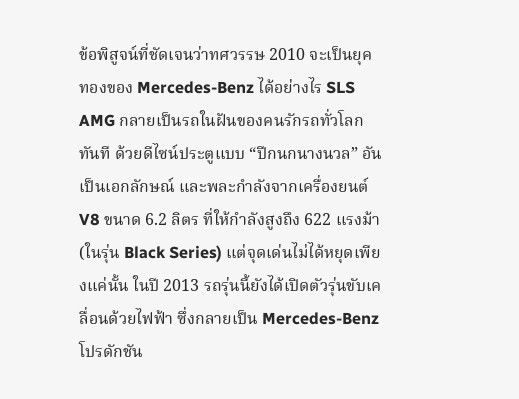ข้อพิสูจน์ที่ชัดเจนว่าทศวรรษ 2010 จะเป็นยุคทองของ Mercedes-Benz ได้อย่างไร SLS AMG กลายเป็นรถในฝันของคนรักรถทั่วโลกทันที ด้วยดีไซน์ประตูแบบ “ปีกนกนางนวล” อันเป็นเอกลักษณ์ และพละกำลังจากเครื่องยนต์ V8 ขนาด 6.2 ลิตร ที่ให้กำลังสูงถึง 622 แรงม้า (ในรุ่น Black Series) แต่จุดเด่นไม่ได้หยุดเพียงแค่นั้น ในปี 2013 รถรุ่นนี้ยังได้เปิดตัวรุ่นขับเคลื่อนด้วยไฟฟ้า ซึ่งกลายเป็น Mercedes-Benz โปรดักชัน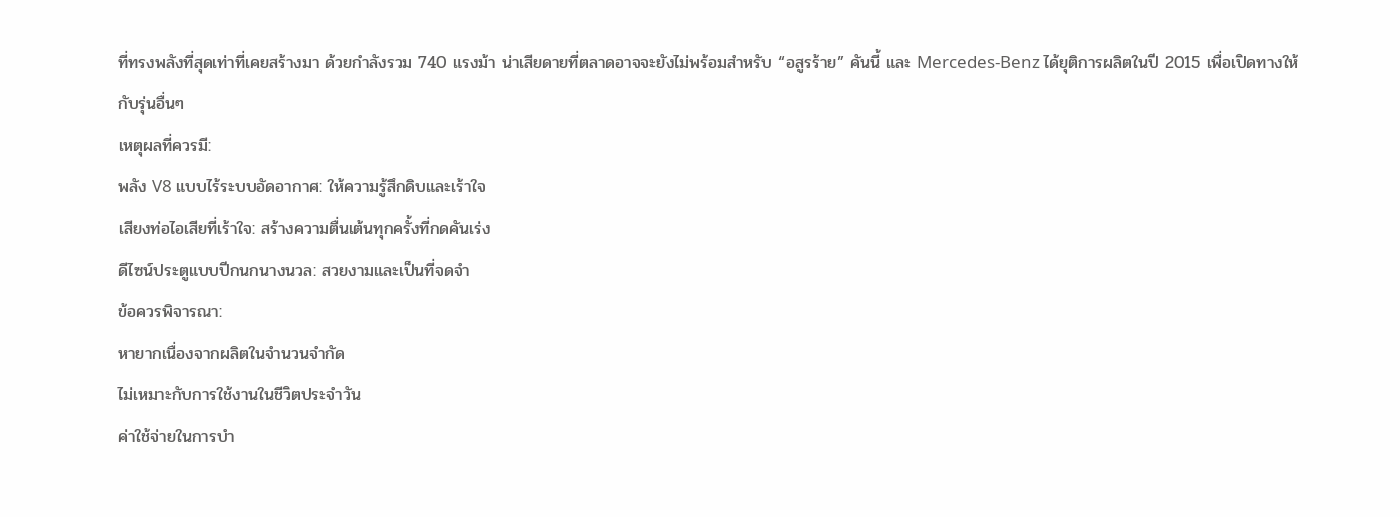ที่ทรงพลังที่สุดเท่าที่เคยสร้างมา ด้วยกำลังรวม 740 แรงม้า น่าเสียดายที่ตลาดอาจจะยังไม่พร้อมสำหรับ “อสูรร้าย” คันนี้ และ Mercedes-Benz ได้ยุติการผลิตในปี 2015 เพื่อเปิดทางให้กับรุ่นอื่นๆ
เหตุผลที่ควรมี:
พลัง V8 แบบไร้ระบบอัดอากาศ: ให้ความรู้สึกดิบและเร้าใจ
เสียงท่อไอเสียที่เร้าใจ: สร้างความตื่นเต้นทุกครั้งที่กดคันเร่ง
ดีไซน์ประตูแบบปีกนกนางนวล: สวยงามและเป็นที่จดจำ
ข้อควรพิจารณา:
หายากเนื่องจากผลิตในจำนวนจำกัด
ไม่เหมาะกับการใช้งานในชีวิตประจำวัน
ค่าใช้จ่ายในการบำ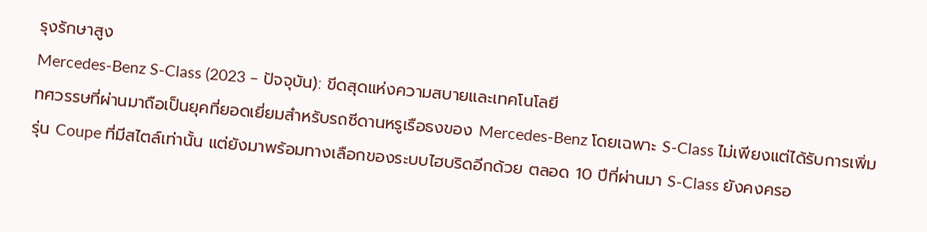รุงรักษาสูง
Mercedes-Benz S-Class (2023 – ปัจจุบัน): ขีดสุดแห่งความสบายและเทคโนโลยี
ทศวรรษที่ผ่านมาถือเป็นยุคที่ยอดเยี่ยมสำหรับรถซีดานหรูเรือธงของ Mercedes-Benz โดยเฉพาะ S-Class ไม่เพียงแต่ได้รับการเพิ่มรุ่น Coupe ที่มีสไตล์เท่านั้น แต่ยังมาพร้อมทางเลือกของระบบไฮบริดอีกด้วย ตลอด 10 ปีที่ผ่านมา S-Class ยังคงครอ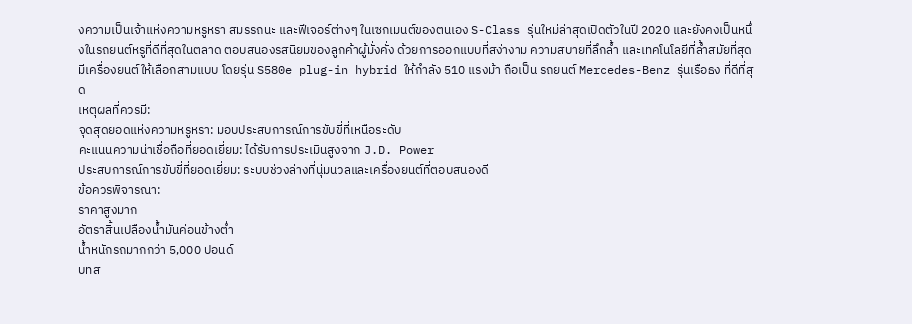งความเป็นเจ้าแห่งความหรูหรา สมรรถนะ และฟีเจอร์ต่างๆ ในเซกเมนต์ของตนเอง S-Class รุ่นใหม่ล่าสุดเปิดตัวในปี 2020 และยังคงเป็นหนึ่งในรถยนต์หรูที่ดีที่สุดในตลาด ตอบสนองรสนิยมของลูกค้าผู้มั่งคั่ง ด้วยการออกแบบที่สง่างาม ความสบายที่ลึกล้ำ และเทคโนโลยีที่ล้ำสมัยที่สุด มีเครื่องยนต์ให้เลือกสามแบบ โดยรุ่น S580e plug-in hybrid ให้กำลัง 510 แรงม้า ถือเป็น รถยนต์ Mercedes-Benz รุ่นเรือธง ที่ดีที่สุด
เหตุผลที่ควรมี:
จุดสุดยอดแห่งความหรูหรา: มอบประสบการณ์การขับขี่ที่เหนือระดับ
คะแนนความน่าเชื่อถือที่ยอดเยี่ยม: ได้รับการประเมินสูงจาก J.D. Power
ประสบการณ์การขับขี่ที่ยอดเยี่ยม: ระบบช่วงล่างที่นุ่มนวลและเครื่องยนต์ที่ตอบสนองดี
ข้อควรพิจารณา:
ราคาสูงมาก
อัตราสิ้นเปลืองน้ำมันค่อนข้างต่ำ
น้ำหนักรถมากกว่า 5,000 ปอนด์
บทส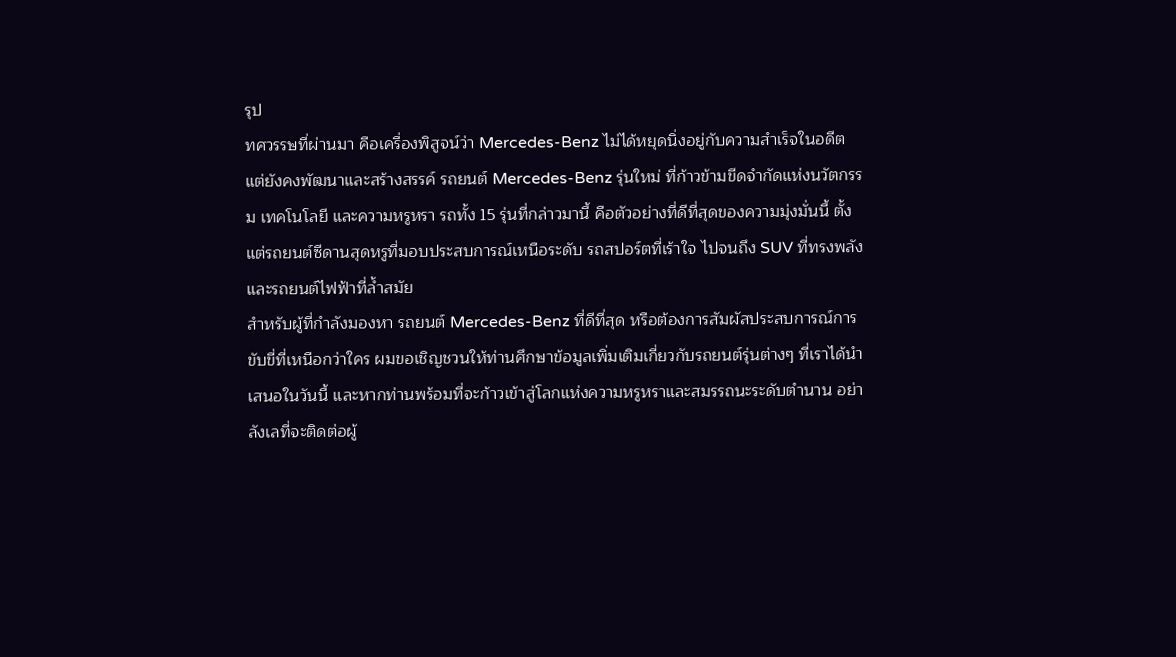รุป
ทศวรรษที่ผ่านมา คือเครื่องพิสูจน์ว่า Mercedes-Benz ไม่ได้หยุดนิ่งอยู่กับความสำเร็จในอดีต แต่ยังคงพัฒนาและสร้างสรรค์ รถยนต์ Mercedes-Benz รุ่นใหม่ ที่ก้าวข้ามขีดจำกัดแห่งนวัตกรรม เทคโนโลยี และความหรูหรา รถทั้ง 15 รุ่นที่กล่าวมานี้ คือตัวอย่างที่ดีที่สุดของความมุ่งมั่นนี้ ตั้งแต่รถยนต์ซีดานสุดหรูที่มอบประสบการณ์เหนือระดับ รถสปอร์ตที่เร้าใจ ไปจนถึง SUV ที่ทรงพลังและรถยนต์ไฟฟ้าที่ล้ำสมัย
สำหรับผู้ที่กำลังมองหา รถยนต์ Mercedes-Benz ที่ดีที่สุด หรือต้องการสัมผัสประสบการณ์การขับขี่ที่เหนือกว่าใคร ผมขอเชิญชวนให้ท่านศึกษาข้อมูลเพิ่มเติมเกี่ยวกับรถยนต์รุ่นต่างๆ ที่เราได้นำเสนอในวันนี้ และหากท่านพร้อมที่จะก้าวเข้าสู่โลกแห่งความหรูหราและสมรรถนะระดับตำนาน อย่าลังเลที่จะติดต่อผู้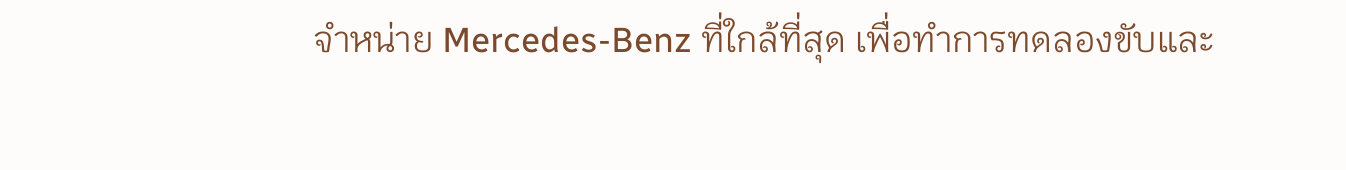จำหน่าย Mercedes-Benz ที่ใกล้ที่สุด เพื่อทำการทดลองขับและ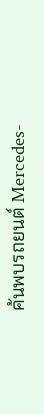ค้นพบรถยนต์ Mercedes-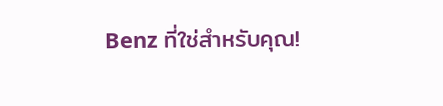Benz ที่ใช่สำหรับคุณ!